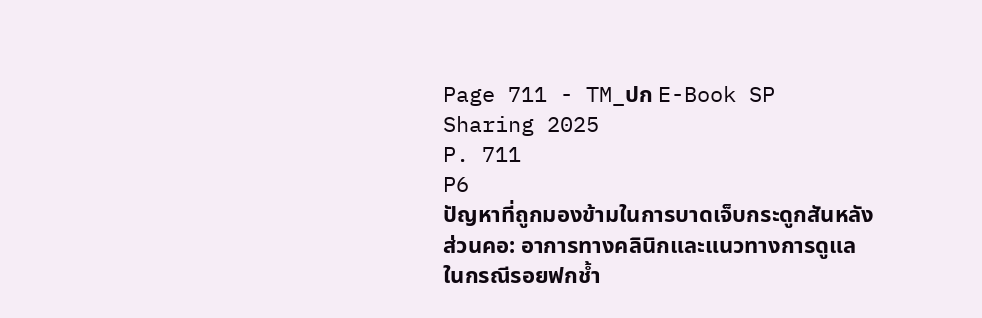Page 711 - TM_ปก E-Book SP Sharing 2025
P. 711
P6
ปัญหาที่ถูกมองข้ามในการบาดเจ็บกระดูกสันหลังส่วนคอ: อาการทางคลินิกและแนวทางการดูแล
ในกรณีรอยฟกช้ำ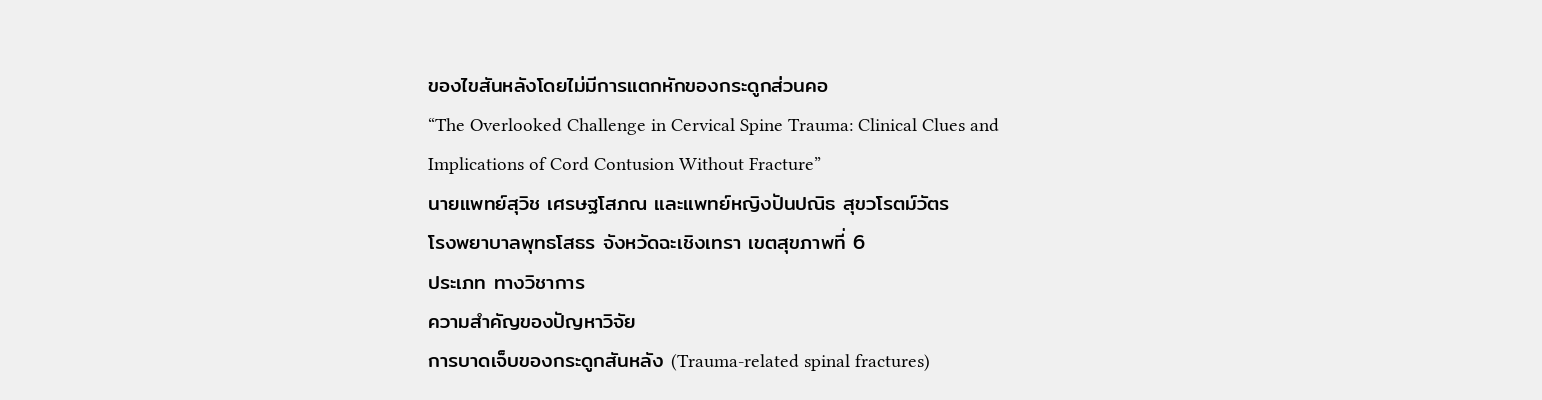ของไขสันหลังโดยไม่มีการแตกหักของกระดูกส่วนคอ
“The Overlooked Challenge in Cervical Spine Trauma: Clinical Clues and
Implications of Cord Contusion Without Fracture”
นายแพทย์สุวิช เศรษฐโสภณ และแพทย์หญิงปันปณิธ สุขวโรตม์วัตร
โรงพยาบาลพุทธโสธร จังหวัดฉะเชิงเทรา เขตสุขภาพที่ 6
ประเภท ทางวิชาการ
ความสำคัญของปัญหาวิจัย
การบาดเจ็บของกระดูกสันหลัง (Trauma-related spinal fractures)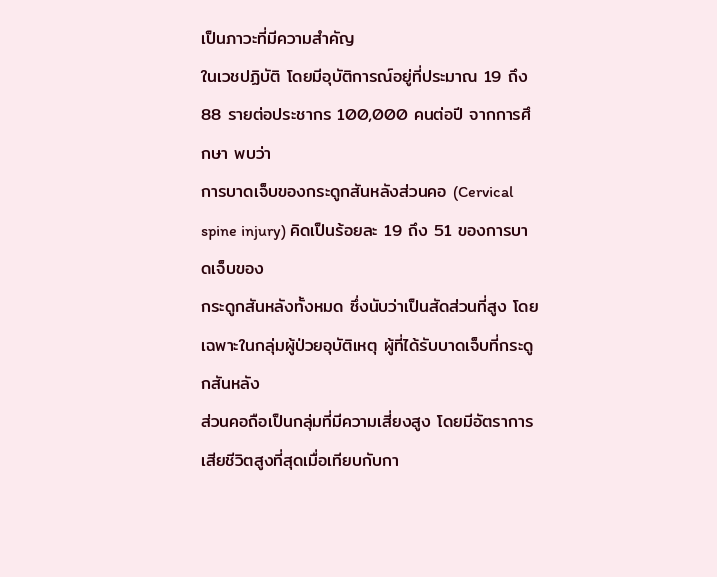เป็นภาวะที่มีความสำคัญ
ในเวชปฏิบัติ โดยมีอุบัติการณ์อยู่ที่ประมาณ 19 ถึง 88 รายต่อประชากร 100,000 คนต่อปี จากการศึกษา พบว่า
การบาดเจ็บของกระดูกสันหลังส่วนคอ (Cervical spine injury) คิดเป็นร้อยละ 19 ถึง 51 ของการบาดเจ็บของ
กระดูกสันหลังทั้งหมด ซึ่งนับว่าเป็นสัดส่วนที่สูง โดยเฉพาะในกลุ่มผู้ป่วยอุบัติเหตุ ผู้ที่ได้รับบาดเจ็บที่กระดูกสันหลัง
ส่วนคอถือเป็นกลุ่มที่มีความเสี่ยงสูง โดยมีอัตราการเสียชีวิตสูงที่สุดเมื่อเทียบกับกา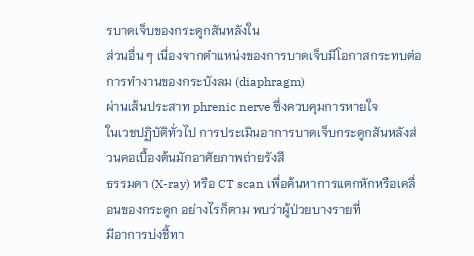รบาดเจ็บของกระดูกสันหลังใน
ส่วนอื่น ๆ เนื่องจากตำแหน่งของการบาดเจ็บมีโอกาสกระทบต่อการทำงานของกระบังลม (diaphragm)
ผ่านเส้นประสาท phrenic nerve ซึ่งควบคุมการหายใจ
ในเวชปฏิบัติทั่วไป การประเมินอาการบาดเจ็บกระดูกสันหลังส่วนคอเบื้องต้นมักอาศัยภาพถ่ายรังสี
ธรรมดา (X-ray) หรือ CT scan เพื่อค้นหาการแตกหักหรือเคลื่อนของกระดูก อย่างไรก็ตาม พบว่าผู้ป่วยบางรายที่
มีอาการบ่งชี้ทา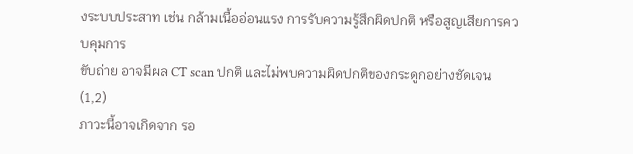งระบบประสาท เช่น กล้ามเนื้ออ่อนแรง การรับความรู้สึกผิดปกติ หรือสูญเสียการควบคุมการ
ขับถ่าย อาจมีผล CT scan ปกติ และไม่พบความผิดปกติของกระดูกอย่างชัดเจน (1,2)
ภาวะนี้อาจเกิดจาก รอ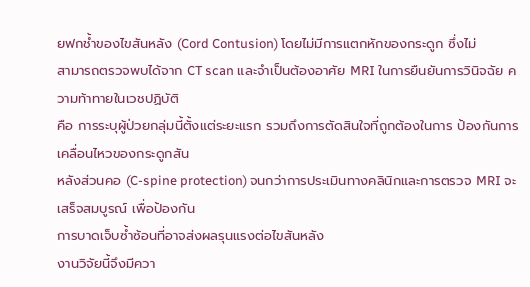ยฟกช้ำของไขสันหลัง (Cord Contusion) โดยไม่มีการแตกหักของกระดูก ซึ่งไม่
สามารถตรวจพบได้จาก CT scan และจำเป็นต้องอาศัย MRI ในการยืนยันการวินิจฉัย ความท้าทายในเวชปฏิบัติ
คือ การระบุผู้ป่วยกลุ่มนี้ตั้งแต่ระยะแรก รวมถึงการตัดสินใจที่ถูกต้องในการ ป้องกันการเคลื่อนไหวของกระดูกสัน
หลังส่วนคอ (C-spine protection) จนกว่าการประเมินทางคลินิกและการตรวจ MRI จะเสร็จสมบูรณ์ เพื่อป้องกัน
การบาดเจ็บซ้ำซ้อนที่อาจส่งผลรุนแรงต่อไขสันหลัง
งานวิจัยนี้จึงมีควา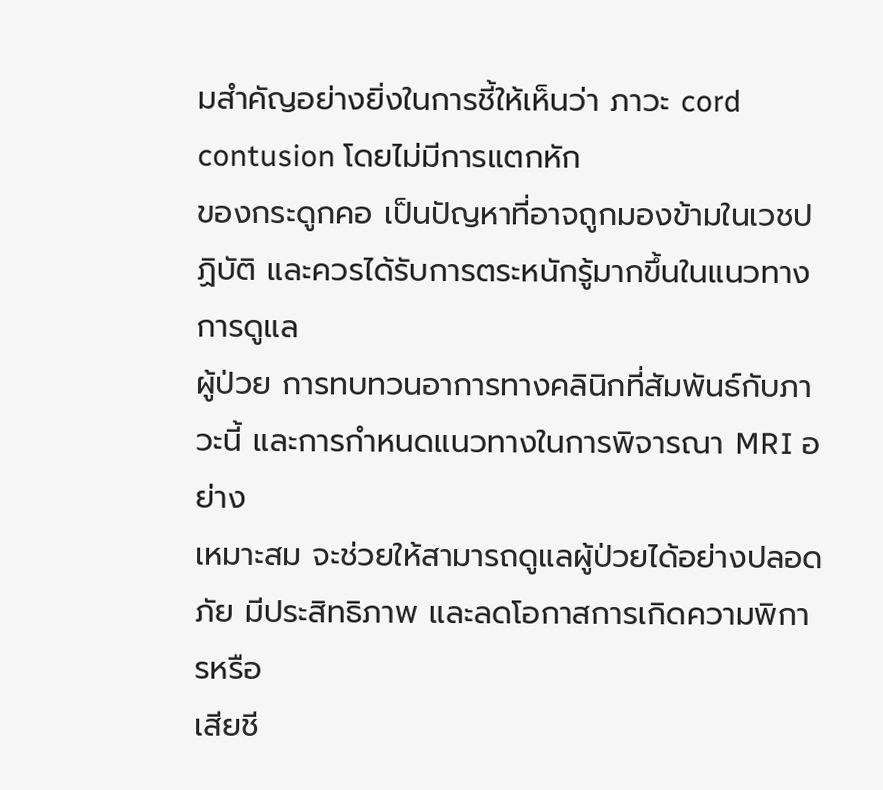มสำคัญอย่างยิ่งในการชี้ให้เห็นว่า ภาวะ cord contusion โดยไม่มีการแตกหัก
ของกระดูกคอ เป็นปัญหาที่อาจถูกมองข้ามในเวชปฏิบัติ และควรได้รับการตระหนักรู้มากขึ้นในแนวทางการดูแล
ผู้ป่วย การทบทวนอาการทางคลินิกที่สัมพันธ์กับภาวะนี้ และการกำหนดแนวทางในการพิจารณา MRI อย่าง
เหมาะสม จะช่วยให้สามารถดูแลผู้ป่วยได้อย่างปลอดภัย มีประสิทธิภาพ และลดโอกาสการเกิดความพิการหรือ
เสียชี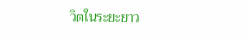วิตในระยะยาว